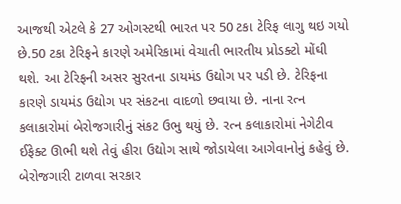આજથી એટલે કે 27 ઓગસ્ટથી ભારત પર 50 ટકા ટેરિફ લાગુ થઇ ગયો છે.50 ટકા ટેરિફને કારણે અમેરિકામાં વેચાતી ભારતીય પ્રોડક્ટો મોંઘી થશે. આ ટેરિફની અસર સુરતના ડાયમંડ ઉદ્યોગ પર પડી છે. ટેરિફના કારણે ડાયમંડ ઉદ્યોગ પર સંકટના વાદળો છવાયા છે. નાના રત્ન કલાકારોમાં બેરોજગારીનું સંકટ ઉભુ થયું છે. રત્ન કલાકારોમાં નેગેટીવ ઈફેક્ટ ઊભી થશે તેવું હીરા ઉદ્યોગ સાથે જોડાયેલા આગેવાનોનું કહેવું છે.
બેરોજગારી ટાળવા સરકાર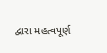દ્વારા મહત્વપૂર્ણ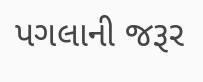પગલાની જરૂર